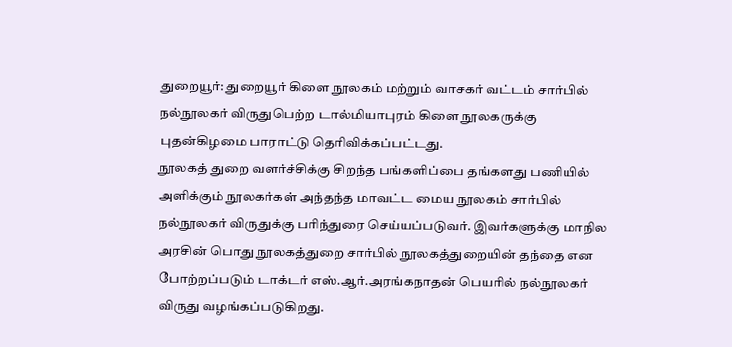துறையூர்: துறையூர் கிளை நூலகம் மற்றும் வாசகர் வட்டம் சார்பில் நல்நூலகர் விருதுபெற்ற டால்மியாபுரம் கிளை நூலகருக்கு புதன்கிழமை பாராட்டு தெரிவிக்கப்பட்டது.
நூலகத் துறை வளர்ச்சிக்கு சிறந்த பங்களிப்பை தங்களது பணியில் அளிக்கும் நூலகர்கள் அந்தந்த மாவட்ட மைய நூலகம் சார்பில் நல்நூலகர் விருதுக்கு பரிந்துரை செய்யப்படுவர். இவர்களுக்கு மாநில அரசின் பொது நூலகத்துறை சார்பில் நூலகத்துறையின் தந்தை என போற்றப்படும் டாக்டர் எஸ்.ஆர்.அரங்கநாதன் பெயரில் நல்நூலகர் விருது வழங்கப்படுகிறது.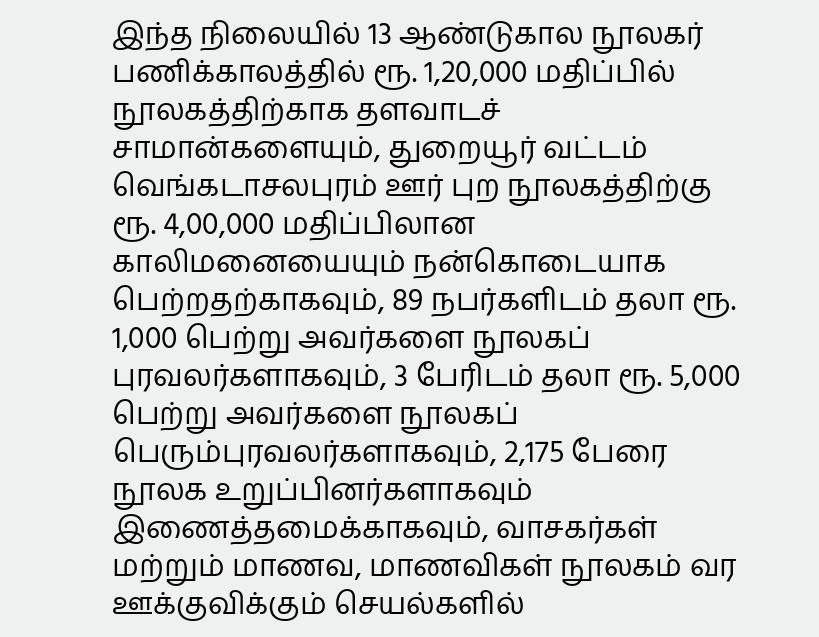இந்த நிலையில் 13 ஆண்டுகால நூலகர் பணிக்காலத்தில் ரூ. 1,20,000 மதிப்பில் நூலகத்திற்காக தளவாடச் சாமான்களையும், துறையூர் வட்டம் வெங்கடாசலபுரம் ஊர் புற நூலகத்திற்கு ரூ. 4,00,000 மதிப்பிலான காலிமனையையும் நன்கொடையாக பெற்றதற்காகவும், 89 நபர்களிடம் தலா ரூ. 1,000 பெற்று அவர்களை நூலகப் புரவலர்களாகவும், 3 பேரிடம் தலா ரூ. 5,000 பெற்று அவர்களை நூலகப் பெரும்புரவலர்களாகவும், 2,175 பேரை நூலக உறுப்பினர்களாகவும் இணைத்தமைக்காகவும், வாசகர்கள் மற்றும் மாணவ, மாணவிகள் நூலகம் வர ஊக்குவிக்கும் செயல்களில்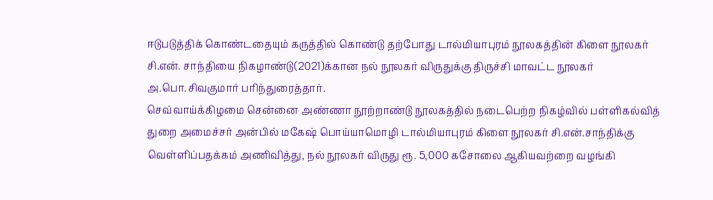ஈடுபடுத்திக் கொண்டதையும் கருத்தில் கொண்டு தற்போது டால்மியாபுரம் நூலகத்தின் கிளை நூலகர் சி.என். சாந்தியை நிகழாண்டு(2021)க்கான நல் நூலகர் விருதுக்கு திருச்சி மாவட்ட நூலகர் அ.பொ.சிவகுமார் பரிந்துரைத்தார்.
செவ்வாய்க்கிழமை சென்னை அண்ணா நூற்றாண்டு நூலகத்தில் நடைபெற்ற நிகழ்வில் பள்ளிகல்வித் துறை அமைச்சர் அன்பில் மகேஷ் பொய்யாமொழி டால்மியாபுரம் கிளை நூலகர் சி.என்.சாந்திக்கு வெள்ளிப்பதக்கம் அணிவித்து, நல் நூலகர் விருது ரூ. 5,000 கசோலை ஆகியவற்றை வழங்கி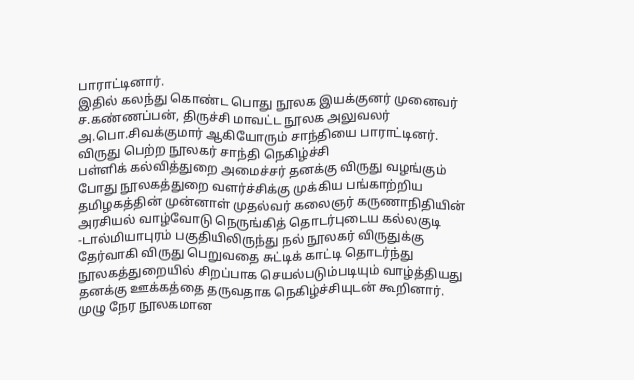பாராட்டினார்.
இதில் கலந்து கொண்ட பொது நூலக இயக்குனர் முனைவர் ச.கண்ணப்பன், திருச்சி மாவட்ட நூலக அலுவலர் அ.பொ.சிவக்குமார் ஆகியோரும் சாந்தியை பாராட்டினர்.
விருது பெற்ற நூலகர் சாந்தி நெகிழ்ச்சி
பள்ளிக் கல்வித்துறை அமைச்சர் தனக்கு விருது வழங்கும் போது நூலகத்துறை வளர்ச்சிக்கு முக்கிய பங்காற்றிய தமிழகத்தின் முன்னாள் முதல்வர் கலைஞர் கருணாநிதியின் அரசியல் வாழ்வோடு நெருங்கித் தொடர்புடைய கல்லகுடி -டால்மியாபுரம் பகுதியிலிருந்து நல் நூலகர் விருதுக்கு தேர்வாகி விருது பெறுவதை சுட்டிக் காட்டி தொடர்ந்து நூலகத்துறையில் சிறப்பாக செயல்படும்படியும் வாழ்த்தியது தனக்கு ஊக்கத்தை தருவதாக நெகிழ்ச்சியுடன் கூறினார்.
முழு நேர நூலகமான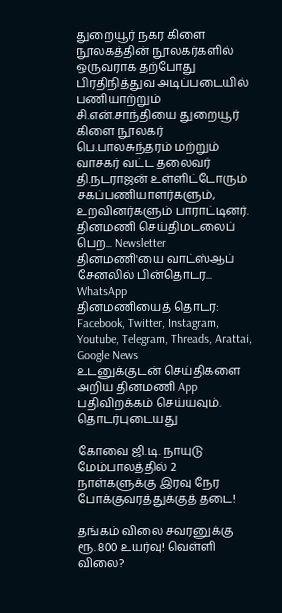துறையூர் நகர கிளை நூலகத்தின் நூலகர்களில் ஒருவராக தற்போது பிரதிநித்துவ அடிப்படையில் பணியாற்றும் சி.என்.சாந்தியை துறையூர் கிளை நூலகர் பெ.பாலசுந்தரம் மற்றும் வாசகர் வட்ட தலைவர் தி.நடராஜன் உள்ளிட்டோரும் சகப்பணியாளர்களும், உறவினர்களும் பாராட்டினர்.
தினமணி செய்திமடலைப் பெற... Newsletter
தினமணி'யை வாட்ஸ்ஆப் சேனலில் பின்தொடர... WhatsApp
தினமணியைத் தொடர: Facebook, Twitter, Instagram, Youtube, Telegram, Threads, Arattai, Google News
உடனுக்குடன் செய்திகளை அறிய தினமணி App பதிவிறக்கம் செய்யவும்.
தொடர்புடையது

கோவை ஜி.டி. நாயுடு மேம்பாலத்தில் 2 நாள்களுக்கு இரவு நேர போக்குவரத்துக்குத் தடை!

தங்கம் விலை சவரனுக்கு ரூ. 800 உயர்வு! வெள்ளி விலை?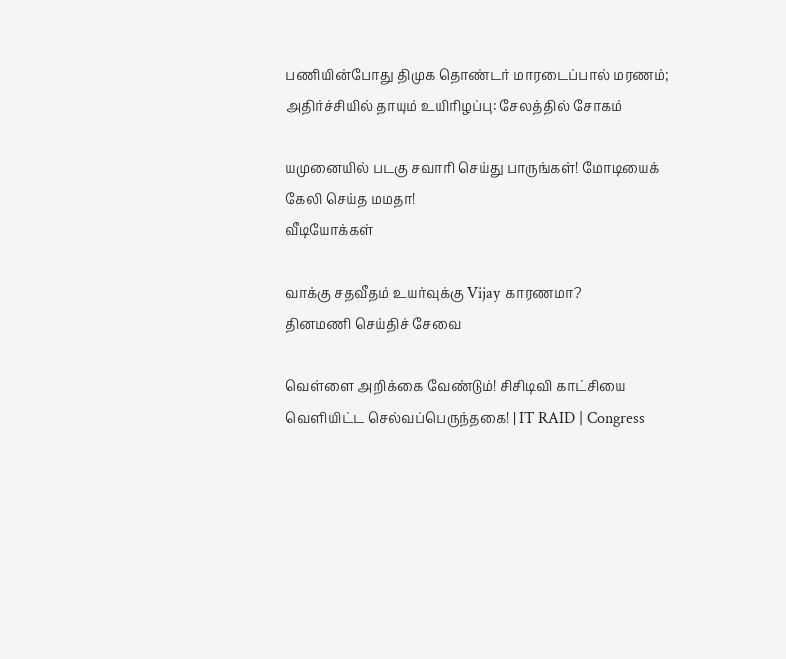பணியின்போது திமுக தொண்டர் மாரடைப்பால் மரணம்; அதிர்ச்சியில் தாயும் உயிரிழப்பு: சேலத்தில் சோகம்

யமுனையில் படகு சவாரி செய்து பாருங்கள்! மோடியைக் கேலி செய்த மமதா!
வீடியோக்கள்

வாக்கு சதவீதம் உயர்வுக்கு Vijay காரணமா?
தினமணி செய்திச் சேவை

வெள்ளை அறிக்கை வேண்டும்! சிசிடிவி காட்சியை வெளியிட்ட செல்வப்பெருந்தகை! | IT RAID | Congress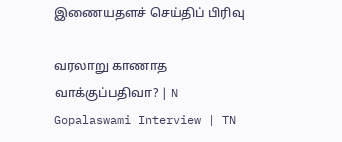இணையதளச் செய்திப் பிரிவு

வரலாறு காணாத வாக்குப்பதிவா? | N Gopalaswami Interview | TN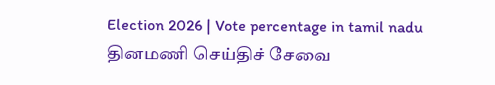Election 2026 | Vote percentage in tamil nadu
தினமணி செய்திச் சேவை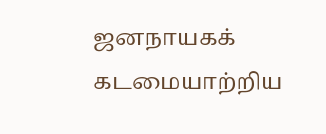ஜனநாயகக் கடமையாற்றிய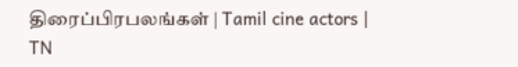திரைப்பிரபலங்கள் | Tamil cine actors | TN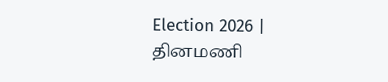Election 2026 |
தினமணி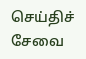செய்திச் சேவை